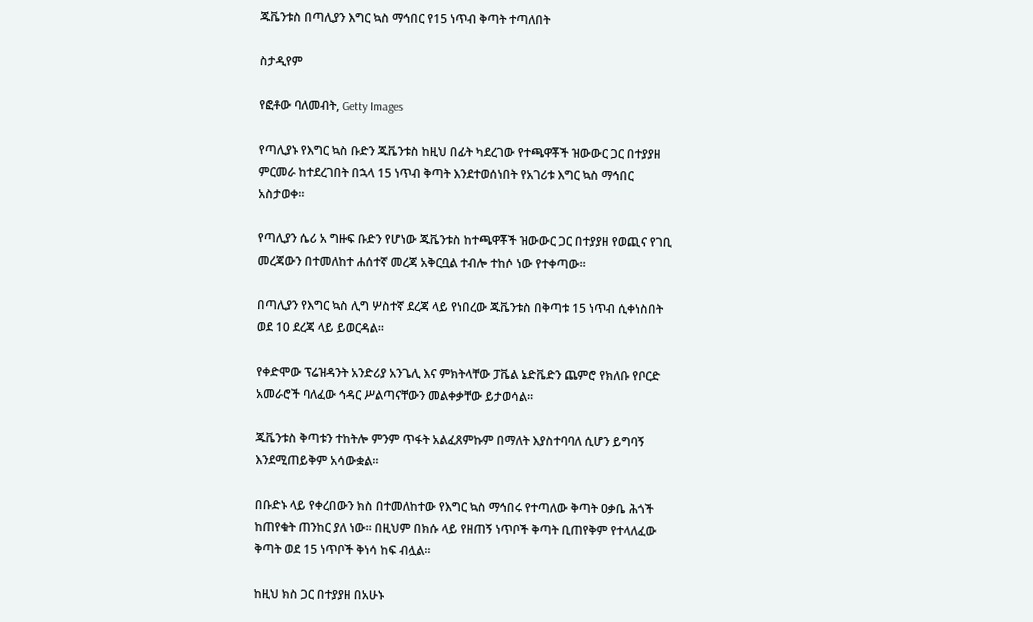ጁቬንቱስ በጣሊያን እግር ኳስ ማኅበር የ15 ነጥብ ቅጣት ተጣለበት

ስታዲየም

የፎቶው ባለመብት, Getty Images

የጣሊያኑ የእግር ኳስ ቡድን ጁቬንቱስ ከዚህ በፊት ካደረገው የተጫዋቾች ዝውውር ጋር በተያያዘ ምርመራ ከተደረገበት በኋላ 15 ነጥብ ቅጣት እንደተወሰነበት የአገሪቱ እግር ኳስ ማኅበር አስታወቀ።

የጣሊያን ሴሪ አ ግዙፍ ቡድን የሆነው ጁቬንቱስ ከተጫዋቾች ዝውውር ጋር በተያያዘ የወጪና የገቢ መረጃውን በተመለከተ ሐሰተኛ መረጃ አቅርቧል ተብሎ ተከሶ ነው የተቀጣው።

በጣሊያን የእግር ኳስ ሊግ ሦስተኛ ደረጃ ላይ የነበረው ጁቬንቱስ በቅጣቱ 15 ነጥብ ሲቀነስበት ወደ 10 ደረጃ ላይ ይወርዳል።

የቀድሞው ፕሬዝዳንት አንድሪያ አንጌሊ እና ምክትላቸው ፓቬል ኔድቬድን ጨምሮ የክለቡ የቦርድ አመራሮች ባለፈው ኅዳር ሥልጣናቸውን መልቀቃቸው ይታወሳል።

ጁቬንቱስ ቅጣቱን ተከትሎ ምንም ጥፋት አልፈጸምኩም በማለት እያስተባባለ ሲሆን ይግባኝ እንደሚጠይቅም አሳውቋል።

በቡድኑ ላይ የቀረበውን ክስ በተመለከተው የእግር ኳስ ማኅበሩ የተጣለው ቅጣት ዐቃቤ ሕጎች ከጠየቁት ጠንከር ያለ ነው። በዚህም በክሱ ላይ የዘጠኝ ነጥቦች ቅጣት ቢጠየቅም የተላለፈው ቅጣት ወደ 15 ነጥቦች ቅነሳ ከፍ ብሏል።

ከዚህ ክስ ጋር በተያያዘ በአሁኑ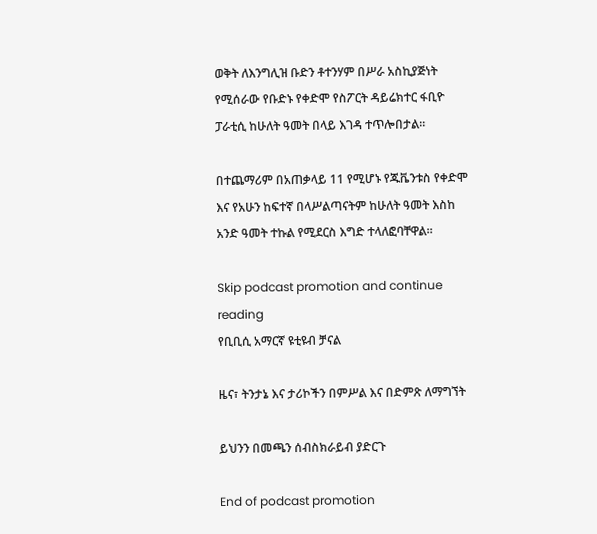ወቅት ለእንግሊዝ ቡድን ቶተንሃም በሥራ አስኪያጅነት የሚሰራው የቡድኑ የቀድሞ የስፖርት ዳይሬክተር ፋቢዮ ፓራቲሲ ከሁለት ዓመት በላይ እገዳ ተጥሎበታል።

በተጨማሪም በአጠቃላይ 11 የሚሆኑ የጁቬንቱስ የቀድሞ እና የአሁን ከፍተኛ በላሥልጣናትም ከሁለት ዓመት እስከ አንድ ዓመት ተኩል የሚደርስ እግድ ተላለፎባቸዋል።

Skip podcast promotion and continue reading
የቢቢሲ አማርኛ ዩቲዩብ ቻናል

ዜና፣ ትንታኔ እና ታሪኮችን በምሥል እና በድምጽ ለማግኘት

ይህንን በመጫን ሰብስክራይብ ያድርጉ

End of podcast promotion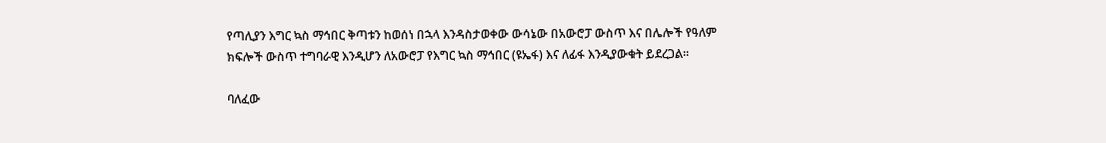የጣሊያን እግር ኳስ ማኅበር ቅጣቱን ከወሰነ በኋላ እንዳስታወቀው ውሳኔው በአውሮፓ ውስጥ እና በሌሎች የዓለም ክፍሎች ውስጥ ተግባራዊ እንዲሆን ለአውሮፓ የእግር ኳስ ማኅበር (ዩኤፋ) እና ለፊፋ እንዲያውቁት ይደረጋል።

ባለፈው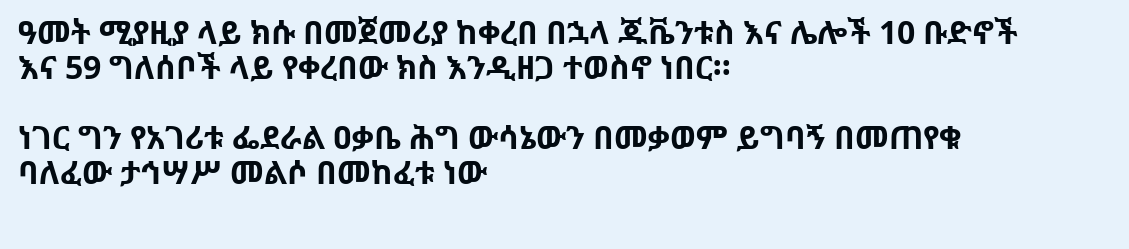ዓመት ሚያዚያ ላይ ክሱ በመጀመሪያ ከቀረበ በኋላ ጁቬንቱስ እና ሌሎች 10 ቡድኖች እና 59 ግለሰቦች ላይ የቀረበው ክስ እንዲዘጋ ተወስኖ ነበር።

ነገር ግን የአገሪቱ ፌደራል ዐቃቤ ሕግ ውሳኔውን በመቃወም ይግባኝ በመጠየቁ ባለፈው ታኅሣሥ መልሶ በመከፈቱ ነው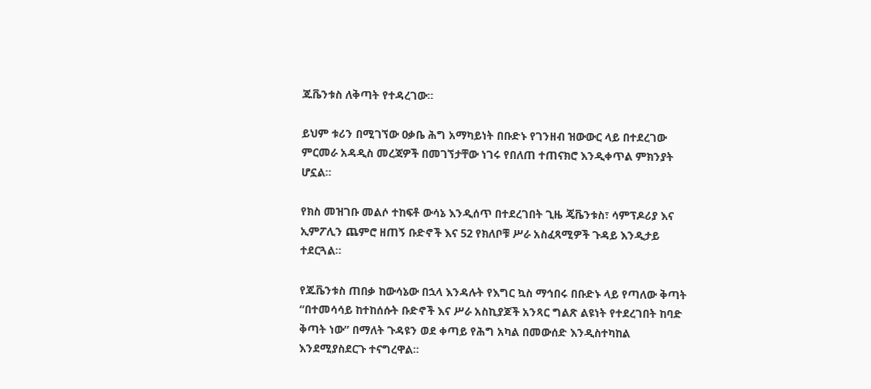ጁቬንቱስ ለቅጣት የተዳረገው።

ይህም ቱሪን በሚገኘው ዐቃቤ ሕግ አማካይነት በቡድኑ የገንዘብ ዝውውር ላይ በተደረገው ምርመራ አዳዲስ መረጃዎች በመገኘታቸው ነገሩ የበለጠ ተጠናክሮ እንዲቀጥል ምክንያት ሆኗል።

የክስ መዝገቡ መልሶ ተከፍቶ ውሳኔ እንዲሰጥ በተደረገበት ጊዜ ጄቬንቱስ፣ ሳምፕዶሪያ እና ኢምፖሊን ጨምሮ ዘጠኝ ቡድኖች እና 52 የክለቦቹ ሥራ አስፈጻሚዎች ጉዳይ እንዲታይ ተደርጓል።

የጁቬንቱስ ጠበቃ ከውሳኔው በኋላ እንዳሉት የእግር ኳስ ማኅበሩ በቡድኑ ላይ የጣለው ቅጣት “በተመሳሳይ ከተከሰሱት ቡድኖች እና ሥራ አስኪያጆች አንጻር ግልጽ ልዩነት የተደረገበት ከባድ ቅጣት ነው” በማለት ጉዳዩን ወደ ቀጣይ የሕግ አካል በመውሰድ እንዲስተካከል እንደሚያስደርጉ ተናግረዋል።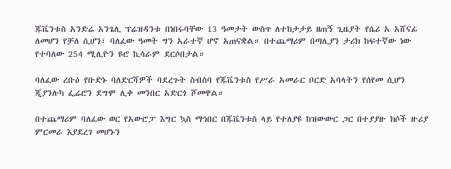ጁቬንቱስ አንድሬ አንጌሊ ፕሬዝዳንቱ በነበሩባቸው 13 ዓመታት ውስጥ ለተከታታይ ዘጠኝ ጊዜያት የሴሪ አ አሸናፊ ለመሆን የቻለ ሲሆን፣ ባለፈው ዓመት ግን አራተኛ ሆኖ አጠናቋል። በተጨማሪም በጣሊያን ታሪክ ከፍተኛው ነው የተባለው 254 ሚሊዮን ዩሮ ኪሳራም ደርሶበታል።

ባለፈው ረቡዕ የቡድኑ ባለድርሻዎች ባደረጉት ስብስባ የጁቬንቱስ የሥራ አመራር ቦርድ አባላትን የሰየመ ሲሆን ጂያንሉካ ፌሬሮን ደግሞ ሊቀ መንበር አድርጎ ሾመዋል።

በተጨማሪም ባለፈው ወር የአውሮፓ እግር ኳስ ማኅበር በጁቬንቱስ ላይ የተለያዩ ከዝውውር ጋር በተያያዙ ክሶች ዙሪያ ምርመራ እያደረገ መሆኑን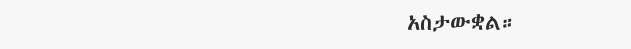አስታውቋል።